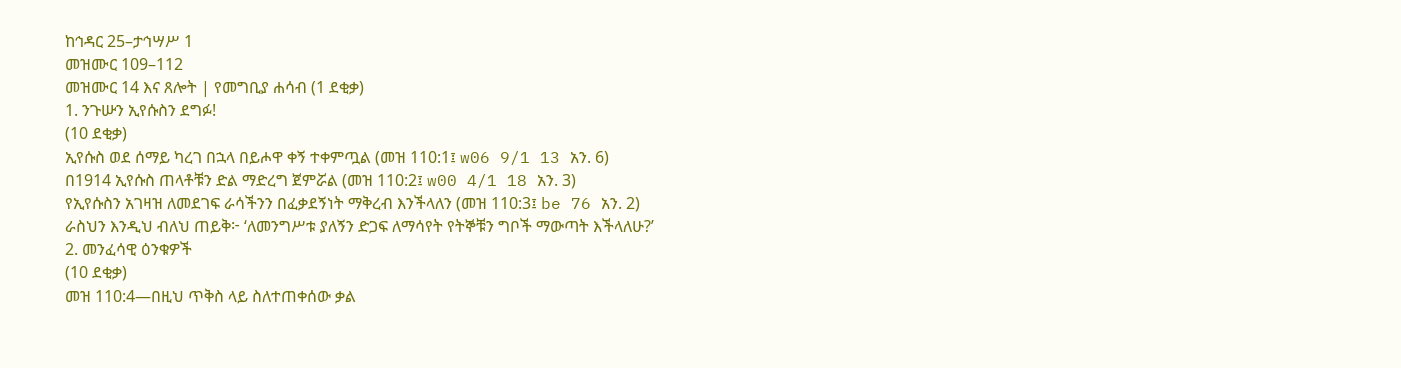ከኅዳር 25–ታኅሣሥ 1
መዝሙር 109–112
መዝሙር 14 እና ጸሎት | የመግቢያ ሐሳብ (1 ደቂቃ)
1. ንጉሡን ኢየሱስን ደግፉ!
(10 ደቂቃ)
ኢየሱስ ወደ ሰማይ ካረገ በኋላ በይሖዋ ቀኝ ተቀምጧል (መዝ 110:1፤ w06 9/1 13 አን. 6)
በ1914 ኢየሱስ ጠላቶቹን ድል ማድረግ ጀምሯል (መዝ 110:2፤ w00 4/1 18 አን. 3)
የኢየሱስን አገዛዝ ለመደገፍ ራሳችንን በፈቃደኝነት ማቅረብ እንችላለን (መዝ 110:3፤ be 76 አን. 2)
ራስህን እንዲህ ብለህ ጠይቅ፦ ‘ለመንግሥቱ ያለኝን ድጋፍ ለማሳየት የትኞቹን ግቦች ማውጣት እችላለሁ?’
2. መንፈሳዊ ዕንቁዎች
(10 ደቂቃ)
መዝ 110:4—በዚህ ጥቅስ ላይ ስለተጠቀሰው ቃል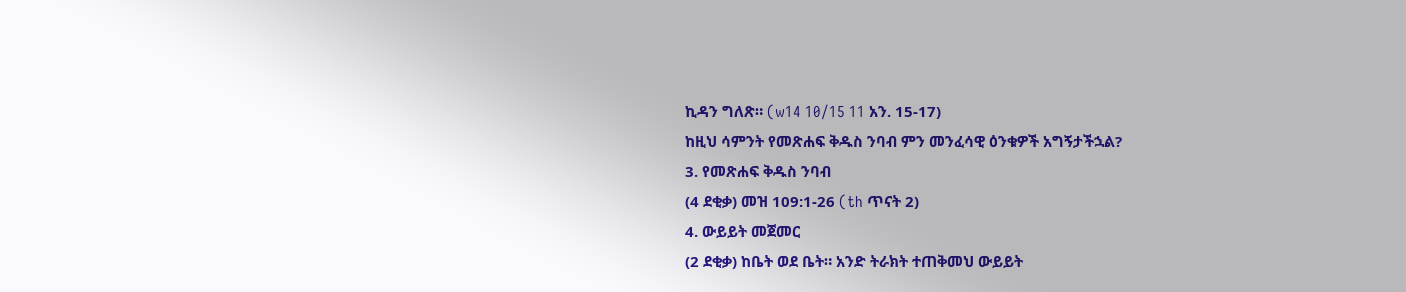ኪዳን ግለጽ። (w14 10/15 11 አን. 15-17)
ከዚህ ሳምንት የመጽሐፍ ቅዱስ ንባብ ምን መንፈሳዊ ዕንቁዎች አግኝታችኋል?
3. የመጽሐፍ ቅዱስ ንባብ
(4 ደቂቃ) መዝ 109:1-26 (th ጥናት 2)
4. ውይይት መጀመር
(2 ደቂቃ) ከቤት ወደ ቤት። አንድ ትራክት ተጠቅመህ ውይይት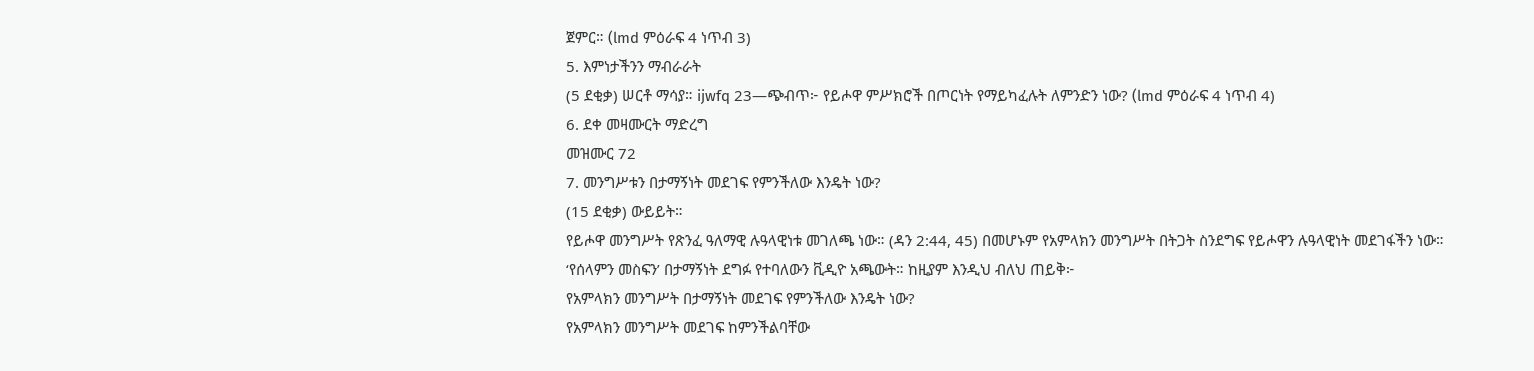ጀምር። (lmd ምዕራፍ 4 ነጥብ 3)
5. እምነታችንን ማብራራት
(5 ደቂቃ) ሠርቶ ማሳያ። ijwfq 23—ጭብጥ፦ የይሖዋ ምሥክሮች በጦርነት የማይካፈሉት ለምንድን ነው? (lmd ምዕራፍ 4 ነጥብ 4)
6. ደቀ መዛሙርት ማድረግ
መዝሙር 72
7. መንግሥቱን በታማኝነት መደገፍ የምንችለው እንዴት ነው?
(15 ደቂቃ) ውይይት።
የይሖዋ መንግሥት የጽንፈ ዓለማዊ ሉዓላዊነቱ መገለጫ ነው። (ዳን 2:44, 45) በመሆኑም የአምላክን መንግሥት በትጋት ስንደግፍ የይሖዋን ሉዓላዊነት መደገፋችን ነው።
‘የሰላምን መስፍን’ በታማኝነት ደግፉ የተባለውን ቪዲዮ አጫውት። ከዚያም እንዲህ ብለህ ጠይቅ፦
የአምላክን መንግሥት በታማኝነት መደገፍ የምንችለው እንዴት ነው?
የአምላክን መንግሥት መደገፍ ከምንችልባቸው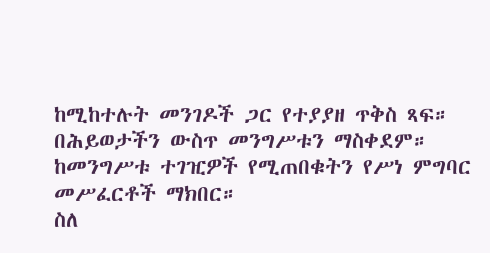ከሚከተሉት መንገዶች ጋር የተያያዘ ጥቅስ ጻፍ።
በሕይወታችን ውስጥ መንግሥቱን ማስቀደም።
ከመንግሥቱ ተገዢዎች የሚጠበቁትን የሥነ ምግባር መሥፈርቶች ማክበር።
ስለ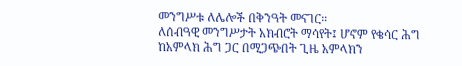መንግሥቱ ለሌሎች በቅንዓት መናገር።
ለሰብዓዊ መንግሥታት አክብሮት ማሳየት፤ ሆኖም የቄሳር ሕግ ከአምላክ ሕግ ጋር በሚጋጭበት ጊዜ አምላክን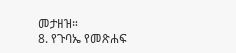መታዘዝ።
8. የጉባኤ የመጽሐፍ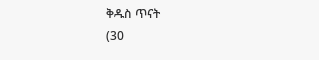ቅዱስ ጥናት
(30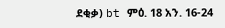ደቂቃ) bt ምዕ. 18 አን. 16-24